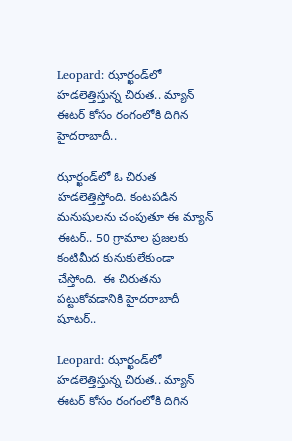Leopard: ఝార్ఖండ్‌లో హడలెత్తిస్తున్న చిరుత.. మ్యాన్ ఈటర్ కోసం రంగంలోకి దిగిన హైదరాబాదీ..

ఝార్ఖండ్‌లో ఓ చిరుత హడలెత్తిస్తోంది. కంటపడిన మనుషులను చంపుతూ ఈ మ్యాన్ ఈటర్.. 50 గ్రామాల ప్రజలకు కంటిమీద కునుకులేకుండా చేస్తోంది.  ఈ చిరుతను పట్టుకోవడానికి హైదరాబాదీ షూటర్..

Leopard: ఝార్ఖండ్‌లో హడలెత్తిస్తున్న చిరుత.. మ్యాన్ ఈటర్ కోసం రంగంలోకి దిగిన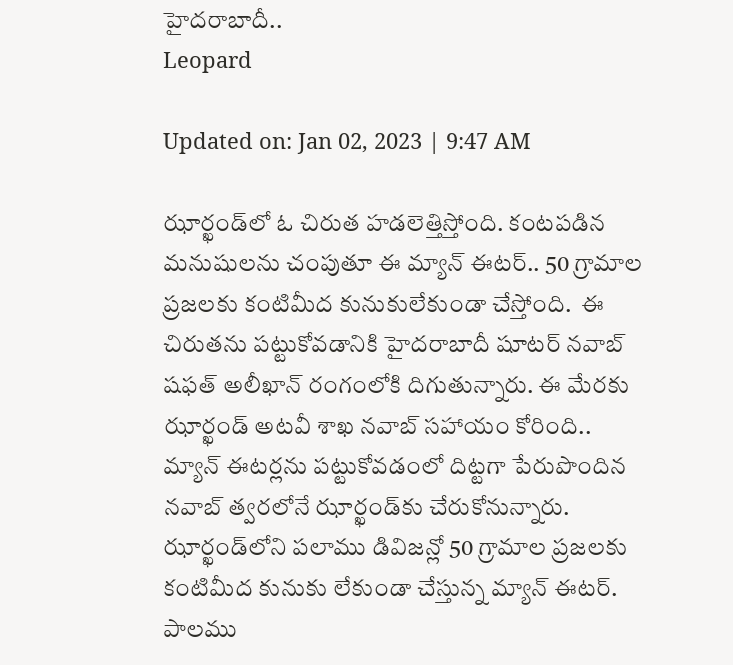హైదరాబాదీ..
Leopard

Updated on: Jan 02, 2023 | 9:47 AM

ఝార్ఖండ్‌లో ఓ చిరుత హడలెత్తిస్తోంది. కంటపడిన మనుషులను చంపుతూ ఈ మ్యాన్ ఈటర్.. 50 గ్రామాల ప్రజలకు కంటిమీద కునుకులేకుండా చేస్తోంది.  ఈ చిరుతను పట్టుకోవడానికి హైదరాబాదీ షూటర్ నవాబ్ షఫత్ అలీఖాన్ రంగంలోకి దిగుతున్నారు. ఈ మేరకు ఝార్ఖండ్ అటవీ శాఖ నవాబ్ సహాయం కోరింది.. మ్యాన్ ఈటర్లను పట్టుకోవడంలో దిట్టగా పేరుపొందిన నవాబ్ త్వరలోనే ఝార్ఖండ్‌కు చేరుకోనున్నారు. ఝార్ఖండ్‌లోని పలాము డివిజన్లో 50 గ్రామాల ప్రజలకు కంటిమీద కునుకు లేకుండా చేస్తున్న మ్యాన్ ఈటర్‌. పాలము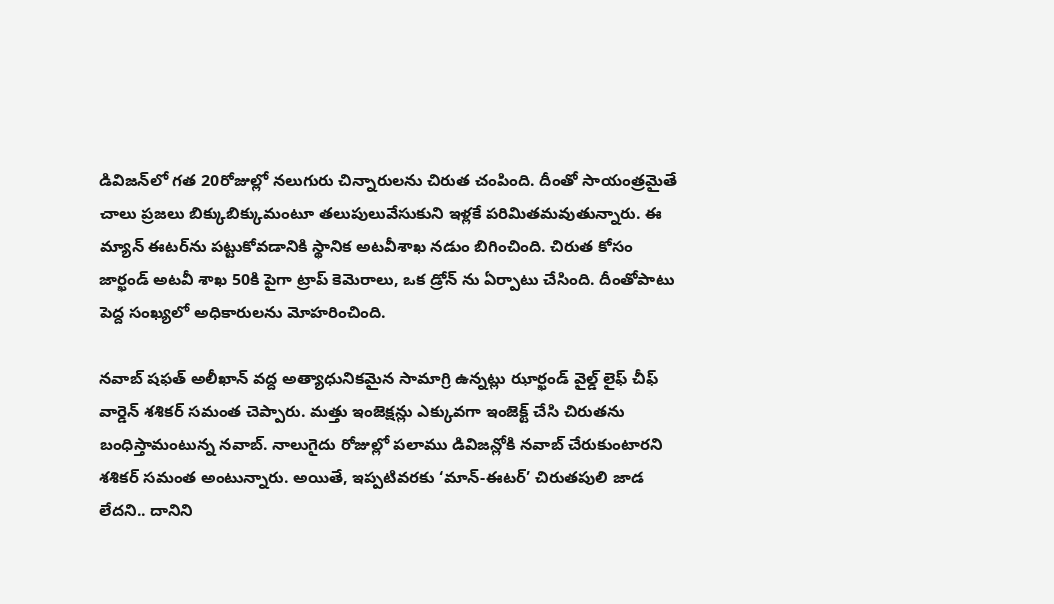డివిజన్‌లో గత 20రోజుల్లో నలుగురు చిన్నారులను చిరుత చంపింది. దీంతో సాయంత్రమైతే చాలు ప్రజలు బిక్కుబిక్కుమంటూ తలుపులువేసుకుని ఇళ్లకే పరిమితమవుతున్నారు. ఈ మ్యాన్ ఈటర్‌ను పట్టుకోవడానికి స్థానిక అటవీశాఖ నడుం బిగించింది. చిరుత కోసం జార్ఖండ్ అటవీ శాఖ 50కి పైగా ట్రాప్ కెమెరాలు, ఒక డ్రోన్ ను ఏర్పాటు చేసింది. దీంతోపాటు పెద్ద సంఖ్యలో అధికారులను మోహరించింది.

నవాబ్ షఫత్ అలీఖాన్ వద్ద అత్యాధునికమైన సామాగ్రి ఉన్నట్లు ఝార్ఖండ్ వైల్డ్ లైఫ్ చీఫ్ వార్డెన్ శశికర్ సమంత చెప్పారు. మత్తు ఇంజెక్షన్లు ఎక్కువగా ఇంజెక్ట్ చేసి చిరుతను బంధిస్తామంటున్న నవాబ్. నాలుగైదు రోజుల్లో పలాము డివిజన్లోకి నవాబ్ చేరుకుంటారని శశికర్ సమంత అంటున్నారు. అయితే, ఇప్పటివరకు ‘మాన్-ఈటర్’ చిరుతపులి జాడ లేదని.. దానిని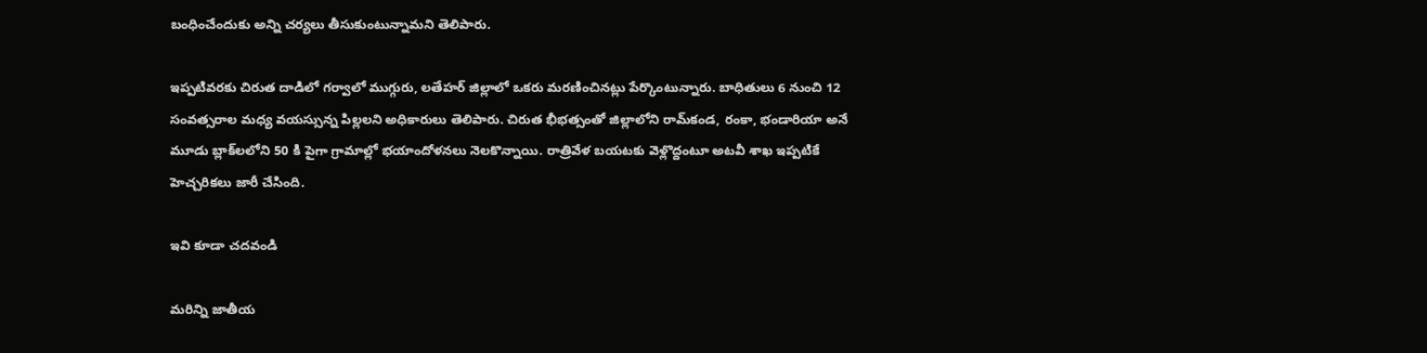బంధించేందుకు అన్ని చర్యలు తీసుకుంటున్నామని తెలిపారు.

ఇప్పటివరకు చిరుత దాడిలో గర్వాలో ముగ్గురు, లతేహర్ జిల్లాలో ఒకరు మరణించినట్లు పేర్కొంటున్నారు. బాధితులు 6 నుంచి 12 సంవత్సరాల మధ్య వయస్సున్న పిల్లలని అధికారులు తెలిపారు. చిరుత భీభత్సంతో జిల్లాలోని రామ్‌కండ, రంకా, భండారియా అనే మూడు బ్లాక్‌లలోని 50 కి పైగా గ్రామాల్లో భయాందోళనలు నెలకొన్నాయి. రాత్రివేళ బయటకు వెళ్లొద్దంటూ అటవీ శాఖ ఇప్పటికే హెచ్చరికలు జారీ చేసింది.

ఇవి కూడా చదవండి

మరిన్ని జాతీయ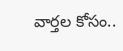వార్తల కోసం..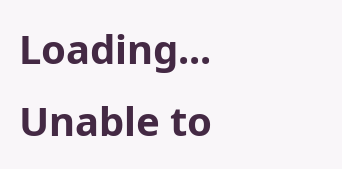Loading...
Unable to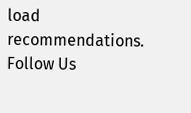load recommendations.
Follow Us